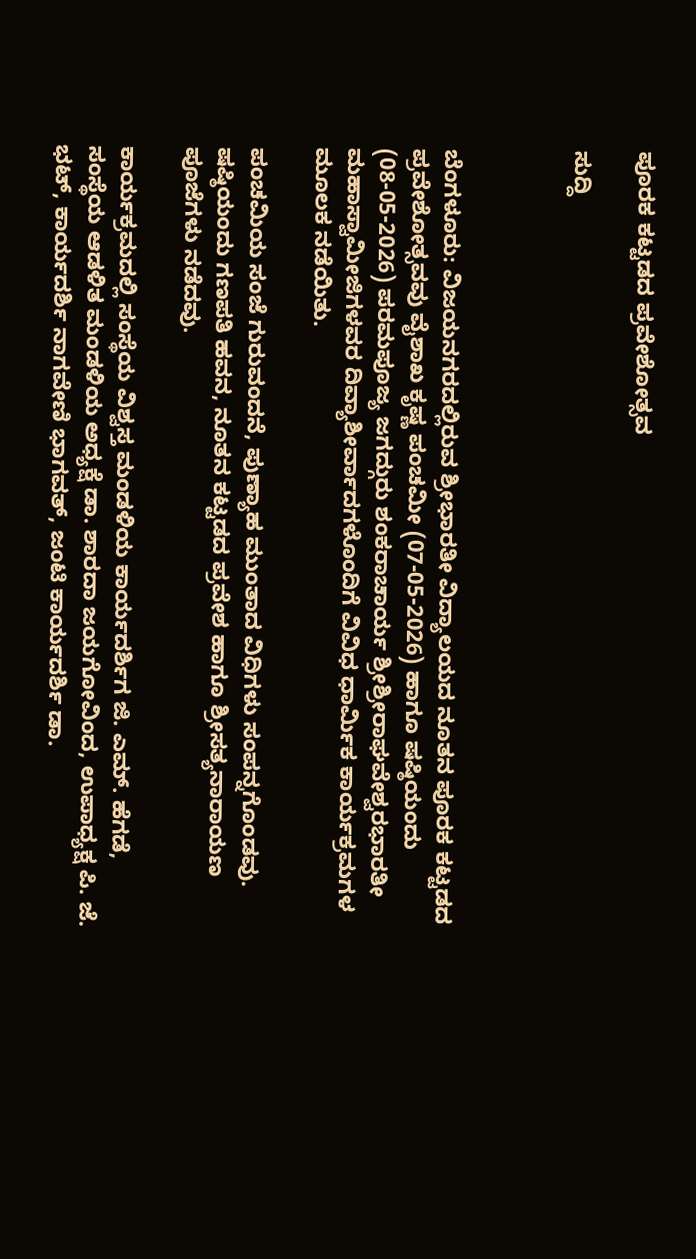ಪೂರಕ ಕಟ್ಟಡದ ಪ್ರವೇಶೋತ್ಸವ

ಸುದ್ದಿ



ಬೆಂಗಳೂರು: ವಿಜಯನಗರದಲ್ಲಿರುವ ಶ್ರೀಭಾರತೀ ವಿದ್ಯಾಲಯದ ನೂತನ ಪೂರಕ ಕಟ್ಟಡದ ಪ್ರವೇಶೋತ್ಸವವು ವೈಶಾಖ ಕೃಷ್ಣ ಪಂಚಮೀ (07-05-2026) ಹಾಗೂ ಷಷ್ಠಿಯಂದು (08-05-2026) ಪರಮಪೂಜ್ಯ ಜಗದ್ಗುರು ಶಂಕರಾಚಾರ್ಯ ಶ್ರೀಶ್ರೀರಾಘವೇಶ್ವರಭಾರತೀ ಮಹಾಸ್ವಾಮೀಜಿಗಳವರ ದಿವ್ಯಾಶೀರ್ವಾದಗಳೊಂದಿಗೆ ವಿವಿಧ ಧಾರ್ಮಿಕ ಕಾರ್ಯಕ್ರಮಗಳ‌ ಮೂಲಕ ನಡೆಯಿತು.

ಪಂಚಮಿಯ ಸಂಜೆ ಗುರುವಂದನೆ, ಪುಣ್ಯಾಹ ಮುಂತಾದ ವಿಧಿಗಳು ಸಂಪನ್ನಗೊಂಡವು. ಷಷ್ಠಿಯಂದು ಗಣಪತಿ ಹವನ, ನೂತನ ಕಟ್ಟಡದ ಪ್ರವೇಶ ಹಾಗೂ ಶ್ರೀಸತ್ಯನಾರಾಯಣ ಪೂಜೆಗಳು ನಡೆದವು.

ಕಾರ್ಯಕ್ರಮದಲ್ಲಿ ಸಂಸ್ಥೆಯ ವಿಶ್ವಸ್ತ ಮಂಡಳಿಯ ಕಾರ್ಯದರ್ಶಿಗ ಜಿ. ಎಮ್. ಹೆಗಡೆ, ಸಂಸ್ಥೆಯ ಆಡಳಿತ ಮಂಡಳಿಯ ಅಧ್ಯಕ್ಷೆ ಡಾ. ಶಾರದಾ ಜಯಗೋವಿಂದ, ಉಪಾಧ್ಯಕ್ಷ ಪಿ. ಜೆ. ಭಟ್, ಕಾರ್ಯದರ್ಶಿ ನಾಗವೇಣಿ ಭಾಗವತ್, ಜಂಟಿ ಕಾರ್ಯದರ್ಶಿ ಡಾ.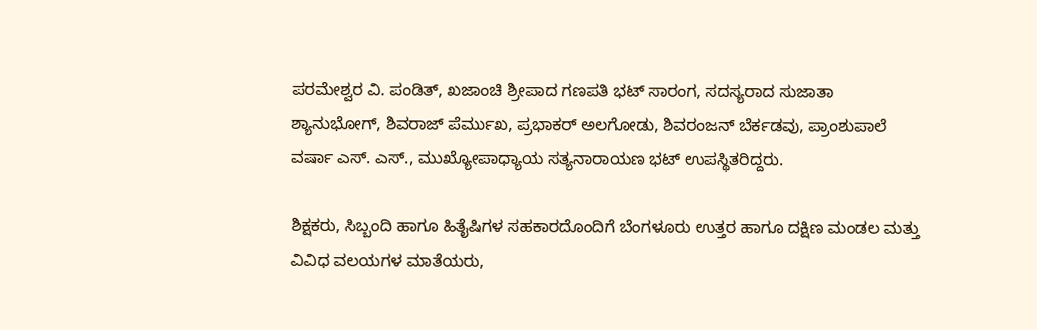ಪರಮೇಶ್ವರ ವಿ. ಪಂಡಿತ್, ಖಜಾಂಚಿ ಶ್ರೀಪಾದ ಗಣಪತಿ ಭಟ್ ಸಾರಂಗ, ಸದಸ್ಯರಾದ ಸುಜಾತಾ ಶ್ಯಾನುಭೋಗ್, ಶಿವರಾಜ್ ಪೆರ್ಮುಖ, ಪ್ರಭಾಕರ್ ಅಲಗೋಡು, ಶಿವರಂಜನ್ ಬೆರ್ಕಡವು, ಪ್ರಾಂಶುಪಾಲೆ ವರ್ಷಾ ಎಸ್. ಎಸ್., ಮುಖ್ಯೋಪಾಧ್ಯಾಯ ಸತ್ಯನಾರಾಯಣ ಭಟ್ ಉಪಸ್ಥಿತರಿದ್ದರು.

ಶಿಕ್ಷಕರು, ಸಿಬ್ಬಂದಿ ಹಾಗೂ ಹಿತೈಷಿಗಳ ಸಹಕಾರದೊಂದಿಗೆ ಬೆಂಗಳೂರು ಉತ್ತರ ಹಾಗೂ ದಕ್ಷಿಣ ಮಂಡಲ ಮತ್ತು ವಿವಿಧ ವಲಯಗಳ ಮಾತೆಯರು,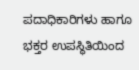ಪದಾಧಿಕಾರಿಗಳು ಹಾಗೂ ಭಕ್ತರ ಉಪಸ್ಥಿತಿಯಿಂದ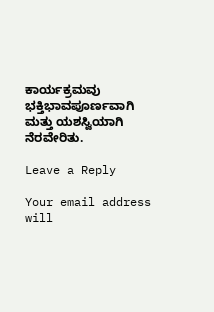ಕಾರ್ಯಕ್ರಮವು ಭಕ್ತಿಭಾವಪೂರ್ಣವಾಗಿ ಮತ್ತು ಯಶಸ್ವಿಯಾಗಿ ನೆರವೇರಿತು.

Leave a Reply

Your email address will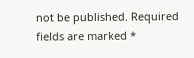not be published. Required fields are marked *